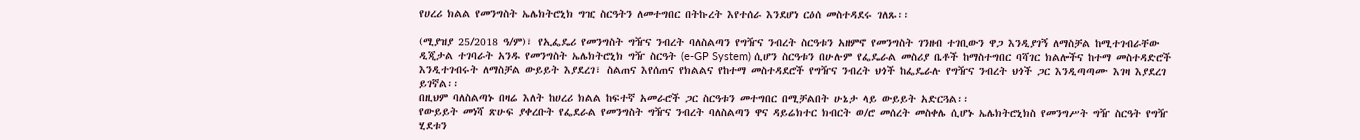የሀረሪ ክልል የመንግስት ኤሌክትሮኒክ ግዢ ስርዓትን ለመተግበር በትኩረት እየተሰራ እንደሆነ ርዕሰ መስተዳደሩ ገለጹ፡፡

(ሚያዝያ 25/2018 ዓ/ም)፣ የኢፌዴሪ የመንግስት ግዥና ንብረት ባለስልጣን የግዥና ንብረት ስርዓቱን አዘምኖ የመንግስት ገንዘብ ተገቢውን ዋጋ እንዲያገኝ ለማስቻል ከሚተገብራቸው ዲጂታል ተገባራት አንዱ የመንግስት ኤሌክትሮኒክ ግዥ ስርዓት (e-GP System) ሲሆን ስርዓቱን በሁሉም የፌዴራል መስሪያ ቤቶች ከማስተግበር ባሻገር ክልሎችና ከተማ መስተዳድሮች እንዲተገብሩት ለማስቻል ውይይት እያደረገ፣ ስልጠና እየሰጠና የክልልና የከተማ መስተዳደሮች የግዥና ንብረት ህጎች ከፌዴራሉ የግዥና ንብረት ህጎች ጋር እንዲጣጣሙ እገዛ እያደረገ ይገኛል፡፡
በዚህም ባለስልጣኑ በዛሬ እለት ከሀረሪ ክልል ከፍተኛ አመራሮች ጋር ስርዓቱን መተግበር በሚቻልበት ሁኔታ ላይ ውይይት አድርጓል፡፡
የውይይት መነሻ ጽሁፍ ያቀረቡት የፌደራል የመንግስት ግዥና ንብረት ባለስልጣን ዋና ዳይሬክተር ክብርት ወ/ሮ መሰረት መስቀሌ ሲሆኑ ኤሌክትሮኒክስ የመንግሥት ግዥ ስርዓት የግዥ ሂደቱን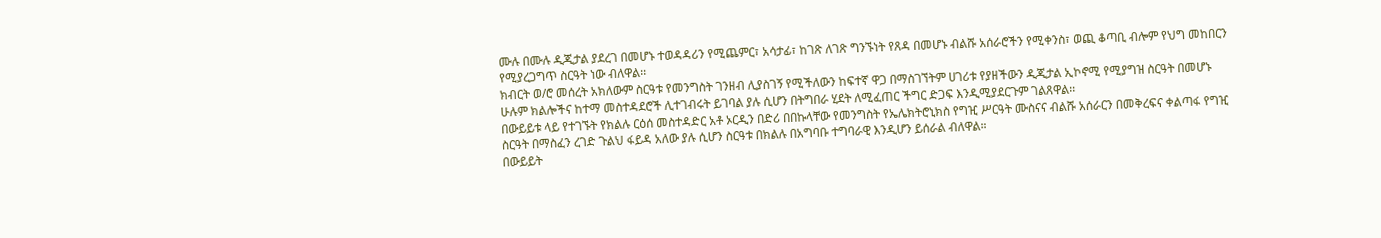ሙሉ በሙሉ ዲጂታል ያደረገ በመሆኑ ተወዳዳሪን የሚጨምር፣ አሳታፊ፣ ከገጽ ለገጽ ግንኙነት የጸዳ በመሆኑ ብልሹ አሰራሮችን የሚቀንስ፣ ወጪ ቆጣቢ ብሎም የህግ መከበርን የሚያረጋግጥ ስርዓት ነው ብለዋል፡፡
ክብርት ወ/ሮ መሰረት አክለውም ስርዓቱ የመንግስት ገንዘብ ሊያስገኝ የሚችለውን ከፍተኛ ዋጋ በማስገኘትም ሀገሪቱ የያዘችውን ዲጂታል ኢኮኖሚ የሚያግዝ ስርዓት በመሆኑ ሁሉም ክልሎችና ከተማ መስተዳደሮች ሊተገብሩት ይገባል ያሉ ሲሆን በትግበራ ሂደት ለሚፈጠር ችግር ድጋፍ እንዲሚያደርጉም ገልጸዋል፡፡
በውይይቱ ላይ የተገኙት የክልሉ ርዕሰ መስተዳድር አቶ ኦርዲን በድሪ በበኩላቸው የመንግስት የኤሌክትሮኒክስ የግዢ ሥርዓት ሙስናና ብልሹ አሰራርን በመቅረፍና ቀልጣፋ የግዢ ስርዓት በማስፈን ረገድ ጉልህ ፋይዳ አለው ያሉ ሲሆን ስርዓቱ በክልሉ በአግባቡ ተግባራዊ እንዲሆን ይሰራል ብለዋል።
በውይይት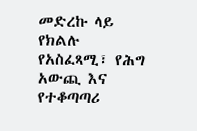መድረኩ ላይ የክልሉ የአስፈጻሚ፣ የሕግ አውጪ እና የተቆጣጣሪ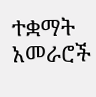ተቋማት አመራሮች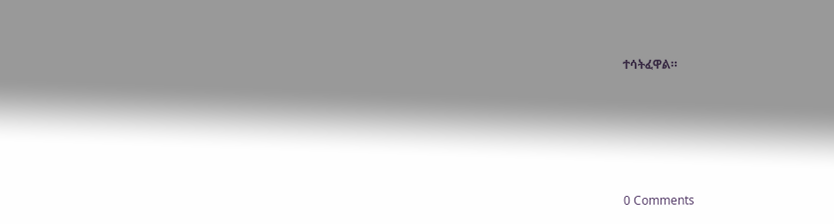ተሳትፈዋል።





0 Comments